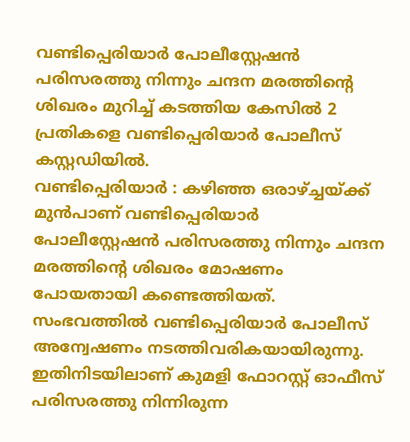വണ്ടിപ്പെരിയാർ പോലീസ്റ്റേഷൻ പരിസരത്തു നിന്നും ചന്ദന മരത്തിന്റെ ശിഖരം മുറിച്ച് കടത്തിയ കേസിൽ 2 പ്രതികളെ വണ്ടിപ്പെരിയാർ പോലീസ് കസ്റ്റഡിയിൽ.
വണ്ടിപ്പെരിയാർ : കഴിഞ്ഞ ഒരാഴ്ച്ചയ്ക്ക് മുൻപാണ് വണ്ടിപ്പെരിയാർ പോലീസ്റ്റേഷൻ പരിസരത്തു നിന്നും ചന്ദന മരത്തിന്റെ ശിഖരം മോഷണം പോയതായി കണ്ടെത്തിയത്. സംഭവത്തിൽ വണ്ടിപ്പെരിയാർ പോലീസ് അന്വേഷണം നടത്തിവരികയായിരുന്നു. ഇതിനിടയിലാണ് കുമളി ഫോറസ്റ്റ് ഓഫീസ് പരിസരത്തു നിന്നിരുന്ന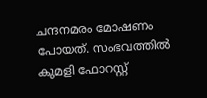ചന്ദനമരം മോഷണം പോയത്. സംഭവത്തിൽ കുമളി ഫോറസ്റ്റ്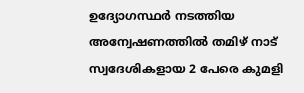ഉദ്യോഗസ്ഥർ നടത്തിയ അന്വേഷണത്തിൽ തമിഴ് നാട് സ്വദേശികളായ 2 പേരെ കുമളി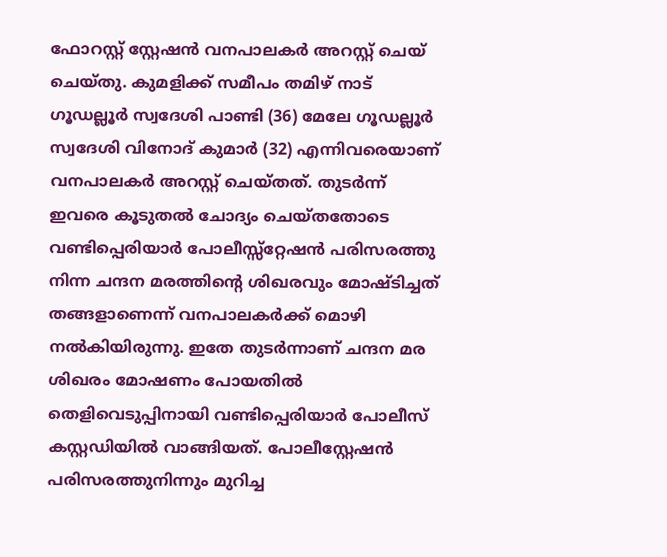ഫോറസ്റ്റ് സ്റ്റേഷൻ വനപാലകർ അറസ്റ്റ് ചെയ് ചെയ്തു. കുമളിക്ക് സമീപം തമിഴ് നാട് ഗൂഡല്ലൂർ സ്വദേശി പാണ്ടി (36) മേലേ ഗൂഡല്ലൂർ സ്വദേശി വിനോദ് കുമാർ (32) എന്നിവരെയാണ് വനപാലകർ അറസ്റ്റ് ചെയ്തത്. തുടർന്ന് ഇവരെ കൂടുതൽ ചോദ്യം ചെയ്തതോടെ വണ്ടിപ്പെരിയാർ പോലീസ്സ്റ്റേഷൻ പരിസരത്തു നിന്ന ചന്ദന മരത്തിന്റെ ശിഖരവും മോഷ്ടിച്ചത് തങ്ങളാണെന്ന് വനപാലകർക്ക് മൊഴി നൽകിയിരുന്നു. ഇതേ തുടർന്നാണ് ചന്ദന മര ശിഖരം മോഷണം പോയതിൽ തെളിവെടുപ്പിനായി വണ്ടിപ്പെരിയാർ പോലീസ് കസ്റ്റഡിയിൽ വാങ്ങിയത്. പോലീസ്റ്റേഷൻ പരിസരത്തുനിന്നും മുറിച്ച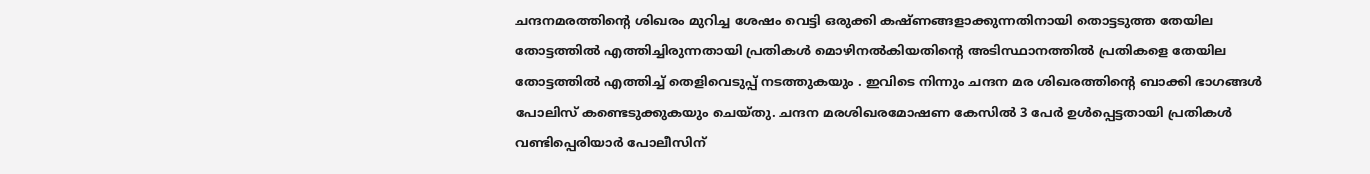ചന്ദനമരത്തിന്റെ ശിഖരം മുറിച്ച ശേഷം വെട്ടി ഒരുക്കി കഷ്ണങ്ങളാക്കുന്നതിനായി തൊട്ടടുത്ത തേയില തോട്ടത്തിൽ എത്തിച്ചിരുന്നതായി പ്രതികൾ മൊഴിനൽകിയതിന്റെ അടിസ്ഥാനത്തിൽ പ്രതികളെ തേയില തോട്ടത്തിൽ എത്തിച്ച് തെളിവെടുപ്പ് നടത്തുകയും . ഇവിടെ നിന്നും ചന്ദന മര ശിഖരത്തിന്റെ ബാക്കി ഭാഗങ്ങൾ പോലിസ് കണ്ടെടുക്കുകയും ചെയ്തു. ചന്ദന മരശിഖരമോഷണ കേസിൽ 3 പേർ ഉൾപ്പെട്ടതായി പ്രതികൾ വണ്ടിപ്പെരിയാർ പോലീസിന്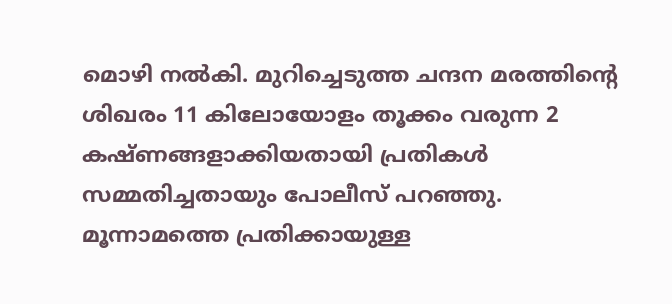മൊഴി നൽകി. മുറിച്ചെടുത്ത ചന്ദന മരത്തിന്റെ ശിഖരം 11 കിലോയോളം തൂക്കം വരുന്ന 2 കഷ്ണങ്ങളാക്കിയതായി പ്രതികൾ സമ്മതിച്ചതായും പോലീസ് പറഞ്ഞു. മൂന്നാമത്തെ പ്രതിക്കായുള്ള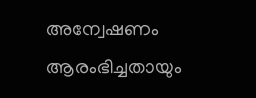അന്വേഷണം ആരംഭിച്ചതായും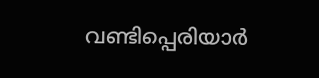വണ്ടിപ്പെരിയാർ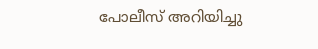പോലീസ് അറിയിച്ചു